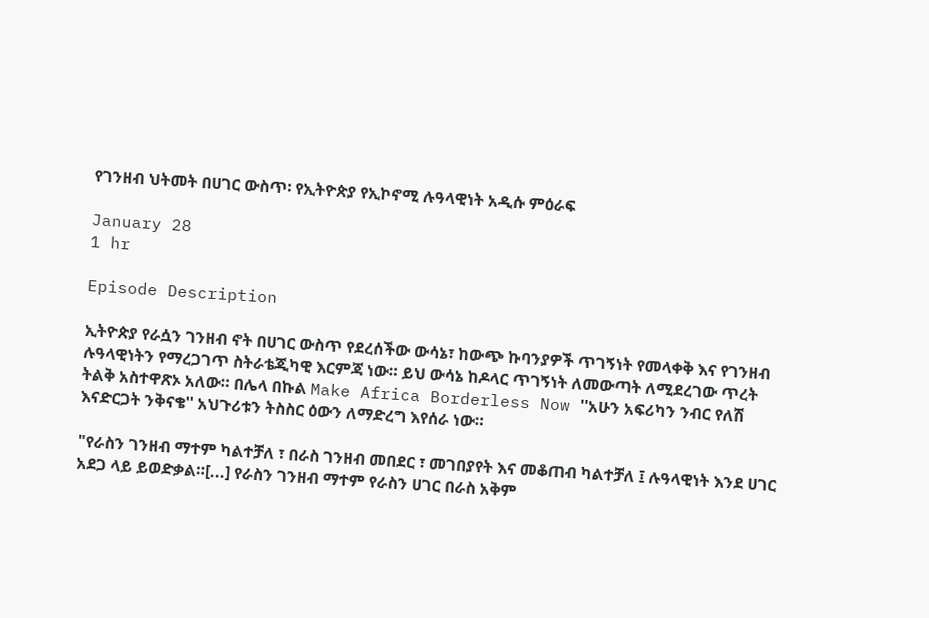የገንዘብ ህትመት በሀገር ውስጥ፡ የኢትዮጵያ የኢኮኖሚ ሉዓላዊነት አዲሱ ምዕራፍ

January 28
1 hr

Episode Description

ኢትዮጵያ የራሷን ገንዘብ ኖት በሀገር ውስጥ የደረሰችው ውሳኔ፣ ከውጭ ኩባንያዎች ጥገኝነት የመላቀቅ እና የገንዘብ ሉዓላዊነትን የማረጋገጥ ስትራቴጂካዊ እርምጃ ነው። ይህ ውሳኔ ከዶላር ጥገኝነት ለመውጣት ለሚደረገው ጥረት ትልቅ አስተዋጽኦ አለው። በሌላ በኩል Make Africa Borderless Now ''አሁን አፍሪካን ንብር የለሽ እናድርጋት ንቅናቄ'' አህጉሪቱን ትስስር ዕውን ለማድረግ እየሰራ ነው።

"የራስን ገንዘብ ማተም ካልተቻለ ፣ በራስ ገንዘብ መበደር ፣ መገበያየት እና መቆጠብ ካልተቻለ ፤ ሉዓላዊነት እንደ ሀገር አደጋ ላይ ይወድቃል።[...] የራስን ገንዘብ ማተም የራስን ሀገር በራስ አቅም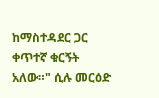ከማስተዳደር ጋር ቀጥተኛ ቁርኝት አለው።" ሲሉ መርዕድ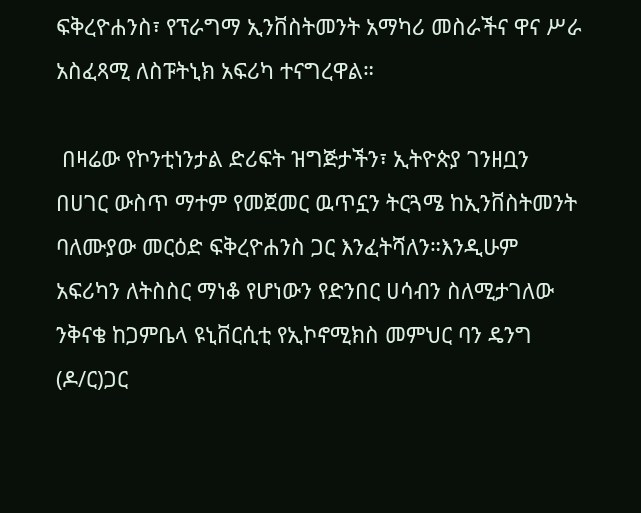ፍቅረዮሐንስ፣ የፕራግማ ኢንቨስትመንት አማካሪ መስራችና ዋና ሥራ አስፈጻሚ ለስፑትኒክ አፍሪካ ተናግረዋል።

 በዛሬው የኮንቲነንታል ድሪፍት ዝግጅታችን፣ ኢትዮጵያ ገንዘቧን በሀገር ውስጥ ማተም የመጀመር ዉጥኗን ትርጓሜ ከኢንቨስትመንት ባለሙያው መርዕድ ፍቅረዮሐንስ ጋር እንፈትሻለን።እንዲሁም አፍሪካን ለትስስር ማነቆ የሆነውን የድንበር ሀሳብን ስለሚታገለው ንቅናቄ ከጋምቤላ ዩኒቨርሲቲ የኢኮኖሚክስ መምህር ባን ዴንግ (ዶ/ር)ጋር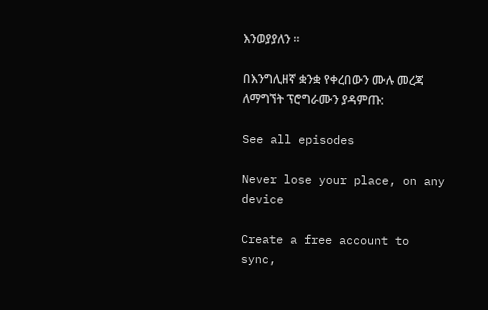እንወያያለን ።

በእንግሊዘኛ ቋንቋ የቀረበውን ሙሉ መረጃ ለማግኘት ፕሮግራሙን ያዳምጡ:

See all episodes

Never lose your place, on any device

Create a free account to sync,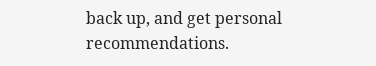back up, and get personal recommendations.